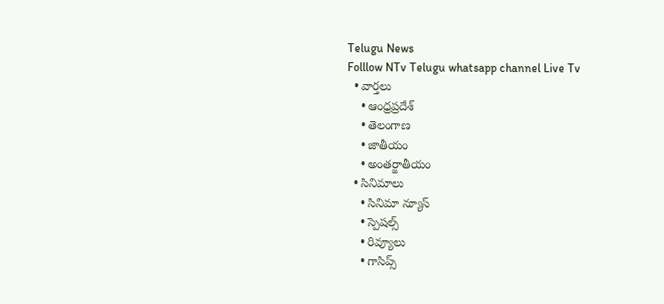Telugu News
Folllow NTv Telugu whatsapp channel Live Tv
  • వార్తలు
    • ఆంధ్రప్రదేశ్
    • తెలంగాణ
    • జాతీయం
    • అంతర్జాతీయం
  • సినిమాలు
    • సినిమా న్యూస్
    • స్పెషల్స్
    • రివ్యూలు
    • గాసిప్స్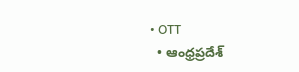• OTT
  • ఆంధ్రప్రదేశ్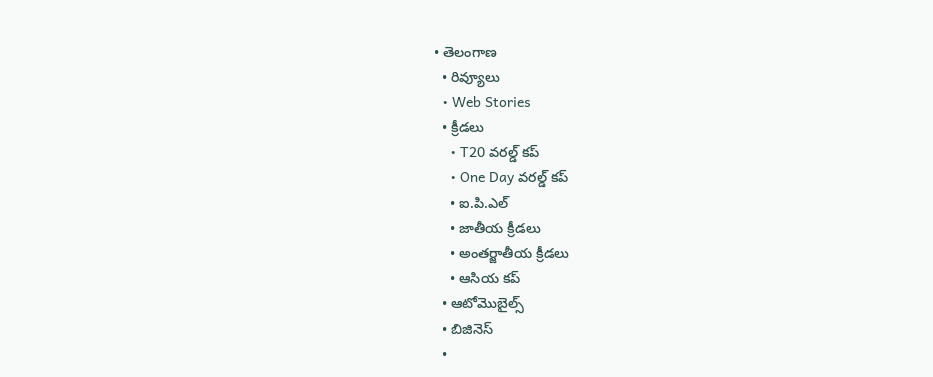• తెలంగాణ
  • రివ్యూలు
  • Web Stories
  • క్రీడలు
    • T20 వరల్డ్ కప్
    • One Day వరల్డ్ కప్
    • ఐ.పి.ఎల్
    • జాతీయ క్రీడలు
    • అంతర్జాతీయ క్రీడలు
    • ఆసియ కప్
  • ఆటోమొబైల్స్
  • బిజినెస్‌
  •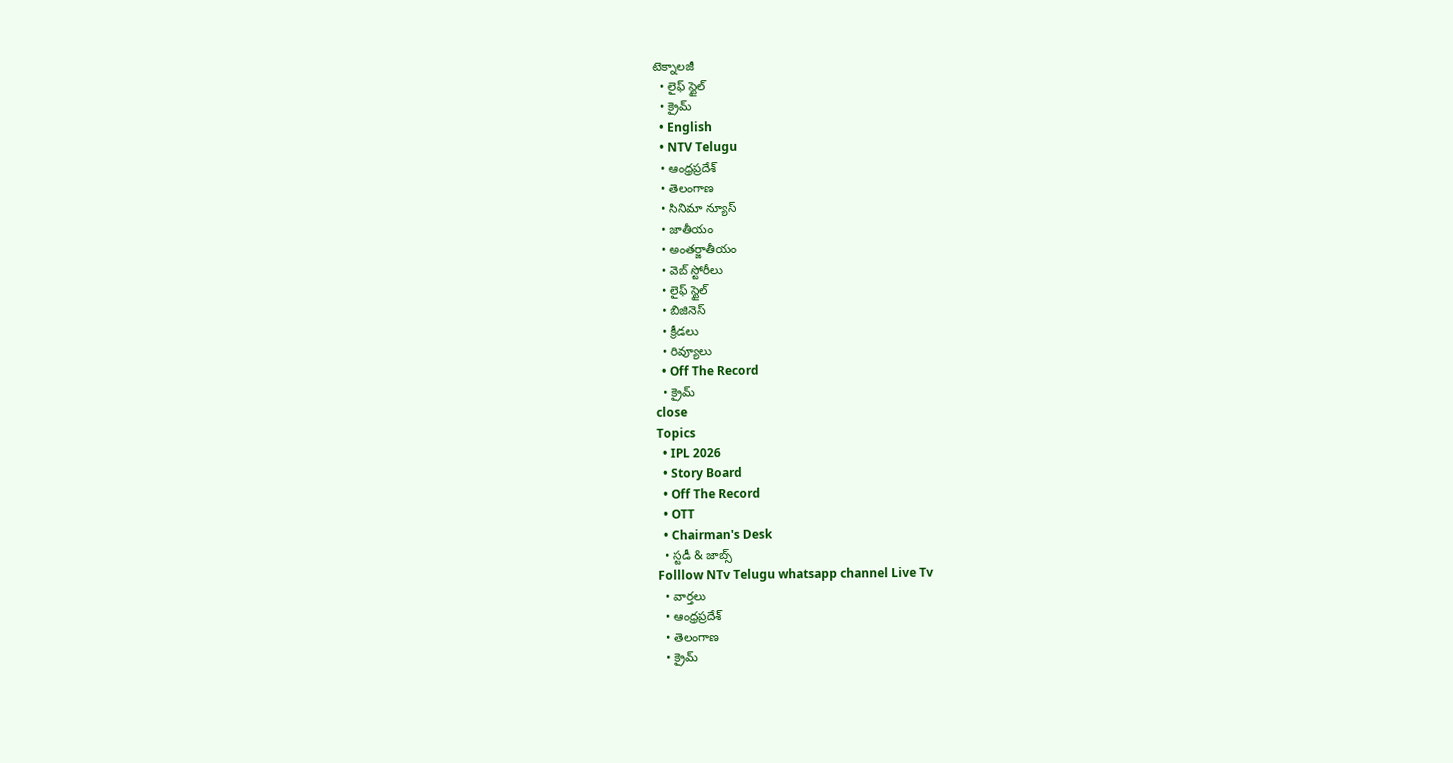టెక్నాలజీ
  • లైఫ్ స్టైల్
  • క్రైమ్
  • English
  • NTV Telugu
  • ఆంధ్రప్రదేశ్
  • తెలంగాణ
  • సినిమా న్యూస్
  • జాతీయం
  • అంతర్జాతీయం
  • వెబ్ స్టోరీలు
  • లైఫ్ స్టైల్
  • బిజినెస్‌
  • క్రీడలు
  • రివ్యూలు
  • Off The Record
  • క్రైమ్
close
Topics
  • IPL 2026
  • Story Board
  • Off The Record
  • OTT
  • Chairman's Desk
  • స్టడీ & జాబ్స్
Folllow NTv Telugu whatsapp channel Live Tv
  • వార్తలు
  • ఆంధ్రప్రదేశ్
  • తెలంగాణ
  • క్రైమ్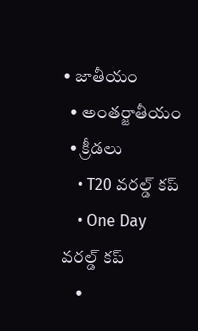• జాతీయం
  • అంతర్జాతీయం
  • క్రీడలు
    • T20 వరల్డ్ కప్
    • One Day వరల్డ్ కప్
    •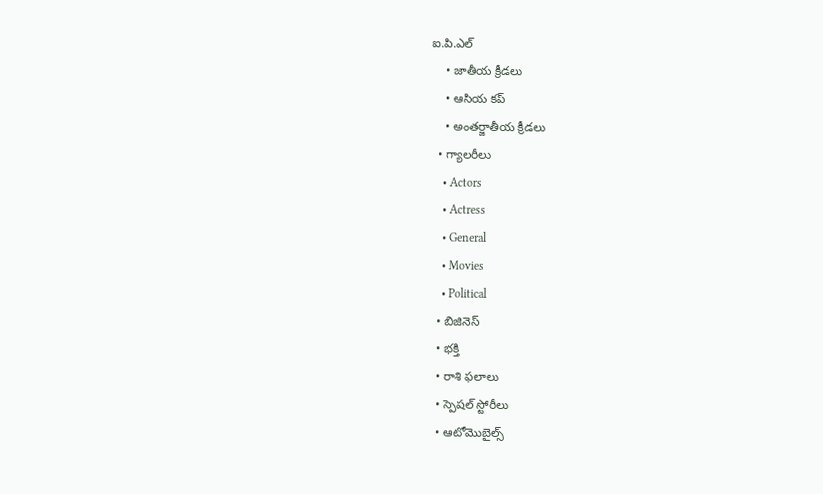ఐ.పి.ఎల్
    • జాతీయ క్రీడలు
    • ఆసియ కప్
    • అంతర్జాతీయ క్రీడలు
  • గ్యాలరీలు
    • Actors
    • Actress
    • General
    • Movies
    • Political
  • బిజినెస్‌
  • భక్తి
  • రాశి ఫలాలు
  • స్పెషల్‌ స్టోరీలు
  • ఆటోమొబైల్స్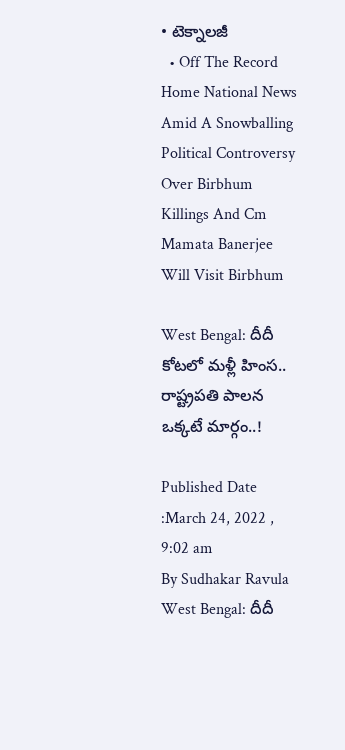• టెక్నాలజీ
  • Off The Record
Home National News Amid A Snowballing Political Controversy Over Birbhum Killings And Cm Mamata Banerjee Will Visit Birbhum

West Bengal: దీదీ కోటలో మళ్లీ హింస.. రాష్ట్రపతి పాలన ఒక్కటే మార్గం..!

Published Date :March 24, 2022 , 9:02 am
By Sudhakar Ravula
West Bengal: దీదీ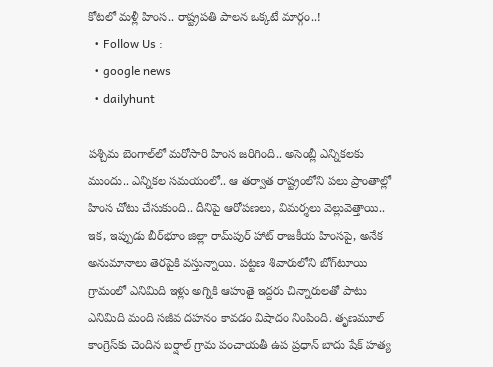కోటలో మళ్లీ హింస.. రాష్ట్రపతి పాలన ఒక్కటే మార్గం..!
  • Follow Us :
  • google news
  • dailyhunt

పశ్చిమ బెంగాల్‌లో మరోసారి హింస జరిగింది.. అసెంబ్లీ ఎన్నికలకు ముందు.. ఎన్నికల సమయంలో.. ఆ తర్వాత రాష్ట్రంలోని పలు ప్రాంతాల్లో హింస చోటు చేసుకుంది.. దీనిపై ఆరోపణలు, విమర్శలు వెల్లువెత్తాయి.. ఇక, ఇప్పుడు బీర్‌భూం జిల్లా రామ్‌పుర్ హాట్‌ రాజకీయ హింసపై, అనేక అనుమానాలు తెరపైకి వస్తున్నాయి. పట్టణ శివారులోని బోగ్‌టూయి గ్రామంలో ఎనిమిది ఇళ్లు అగ్నికి ఆహుతై ఇద్దరు చిన్నారులతో పాటు ఎనిమిది మంది సజీవ దహనం కావడం విషాదం నింపింది. తృణమూల్‌ కాంగ్రెస్‌కు చెందిన బర్షాల్‌ గ్రామ పంచాయతీ ఉప ప్రధాన్‌ బాదు షేక్‌ హత్య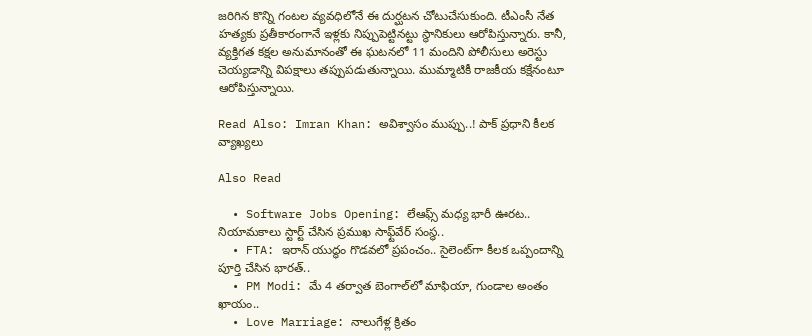జరిగిన కొన్ని గంటల వ్యవధిలోనే ఈ దుర్ఘటన చోటుచేసుకుంది. టీఎంసీ నేత హత్యకు ప్రతీకారంగానే ఇళ్లకు నిప్పుపెట్టినట్టు స్థానికులు ఆరోపిస్తున్నారు. కానీ, వ్యక్తిగత కక్షల అనుమానంతో ఈ ఘటనలో 11 మందిని పోలీసులు అరెస్టు చెయ్యడాన్ని విపక్షాలు తప్పుపడుతున్నాయి. ముమ్మాటికీ రాజకీయ కక్షేనంటూ ఆరోపిస్తున్నాయి.

Read Also: Imran Khan: అవిశ్వాసం ముప్పు..! పాక్‌ ప్రధాని కీలక వ్యాఖ్యలు

Also Read

  • Software Jobs Opening: లేఆఫ్స్ మధ్య భారీ ఊరట.. నియామకాలు స్టార్ట్ చేసిన ప్రముఖ సాఫ్ట్‌వేర్ సంస్థ..
  • FTA: ఇరాన్ యుద్ధం గొడవలో ప్రపంచం.. సైలెంట్‌గా కీలక ఒప్పందాన్ని పూర్తి చేసిన భారత్..
  • PM Modi: మే 4 తర్వాత బెంగాల్‌లో మాఫియా, గుండాల అంతం ఖాయం..
  • Love Marriage: నాలుగేళ్ల క్రితం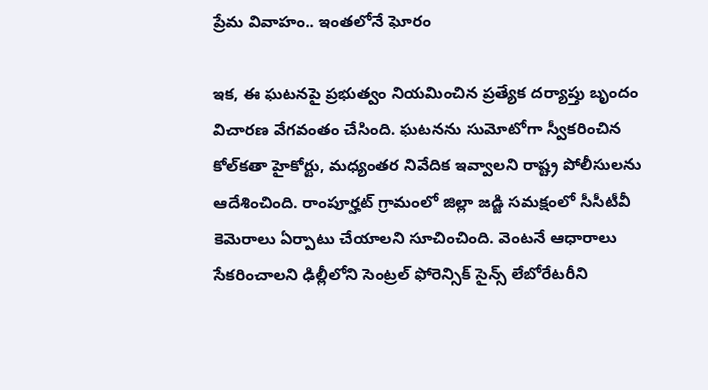ప్రేమ వివాహం.. ఇంతలోనే ఘోరం

ఇక, ఈ ఘటనపై ప్రభుత్వం నియమించిన ప్రత్యేక దర్యాప్తు బృందం విచారణ వేగవంతం చేసింది. ఘటనను సుమోటోగా స్వీకరించిన కోల్‌కతా హైకోర్టు, మధ్యంతర నివేదిక ఇవ్వాలని రాష్ట్ర పోలీసులను ఆదేశించింది. రాంపూర్హట్ గ్రామంలో జిల్లా జడ్జి సమక్షంలో సీసీటీవీ కెమెరాలు ఏర్పాటు చేయాలని సూచించింది. వెంటనే ఆధారాలు సేకరించాలని ఢిల్లీలోని సెంట్రల్‌ ఫోరెన్సిక్ సైన్స్‌ లేబోరేటరీని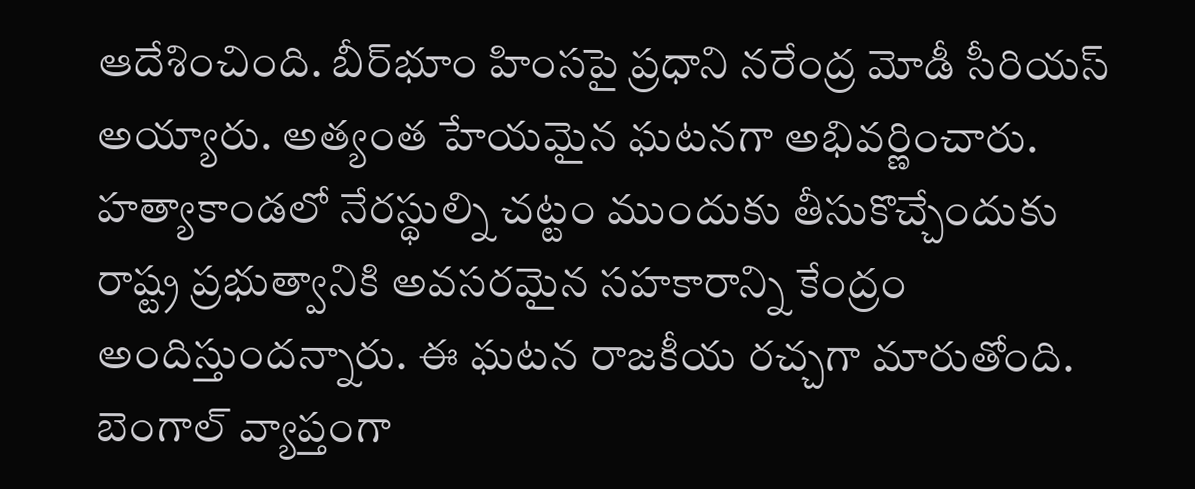ఆదేశించింది. బీర్‌భూం హింసపై ప్రధాని నరేంద్ర మోడీ సీరియస్‌ అయ్యారు. అత్యంత హేయమైన ఘటనగా అభివర్ణించారు. హత్యాకాండలో నేరస్థుల్ని చట్టం ముందుకు తీసుకొచ్చేందుకు రాష్ట్ర ప్రభుత్వానికి అవసరమైన సహకారాన్ని కేంద్రం అందిస్తుందన్నారు. ఈ ఘటన రాజకీయ రచ్చగా మారుతోంది. బెంగాల్ వ్యాప్తంగా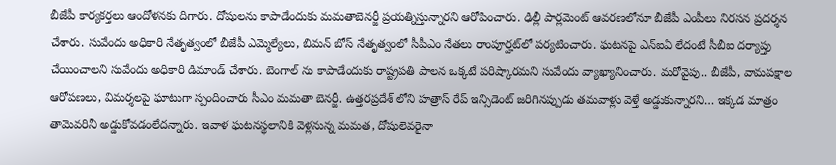బీజేపీ కార్యకర్తలు ఆందోళనకు దిగారు. దోషులను కాపాడేందుకు మమతాబెనర్జీ ప్రయత్నిస్తున్నారని ఆరోపించారు. ఢిల్లీ పార్లమెంట్ ఆవరణలోనూ బీజేపీ ఎంపీలు నిరసన ప్రదర్శన చేశారు. సువేందు అధికారి నేతృత్వంలో బీజేపీ ఎమ్మెల్యేలు, బిమన్‌ బోస్‌ నేతృత్వంలో సీపీఎం నేతలు రాంపూర్హట్‌లో పర్యటించారు. ఘటనపై ఎన్‌ఐఏ లేదంటే సీబీఐ దర్యాప్తు చేయించాలని సువేందు అధికారి డిమాండ్ చేశారు. బెంగాల్ ను కాపాడేందుకు రాష్ట్రపతి పాలన ఒక్కటే పరిష్కారమని సువేందు వ్యాఖ్యానించారు. మరోవైపు.. బీజేపీ, వామపక్షాల ఆరోపణలు, విమర్శలపై ఘాటుగా స్పందించారు సీఎం మమతా బెనర్జీ. ఉత్తరప్రదేశ్‌ లోని హత్రాస్ రేప్ ఇన్సిడెంట్ జరిగినప్పుడు తమవాళ్లు వెళ్తే అడ్డుకున్నారని… ఇక్కడ మాత్రం తామెవరినీ అడ్డుకోవడంలేదన్నారు. ఇవాళ ఘటనస్థలానికి వెళ్లనున్న మమత, దోషులెవరైనా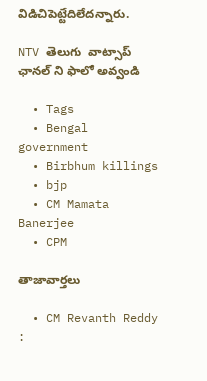విడిచిపెట్టేదిలేదన్నారు.

NTV తెలుగు  వాట్సాప్ ఛానల్ ని ఫాలో అవ్వండి

  • Tags
  • Bengal government
  • Birbhum killings
  • bjp
  • CM Mamata Banerjee
  • CPM

తాజావార్తలు

  • CM Revanth Reddy :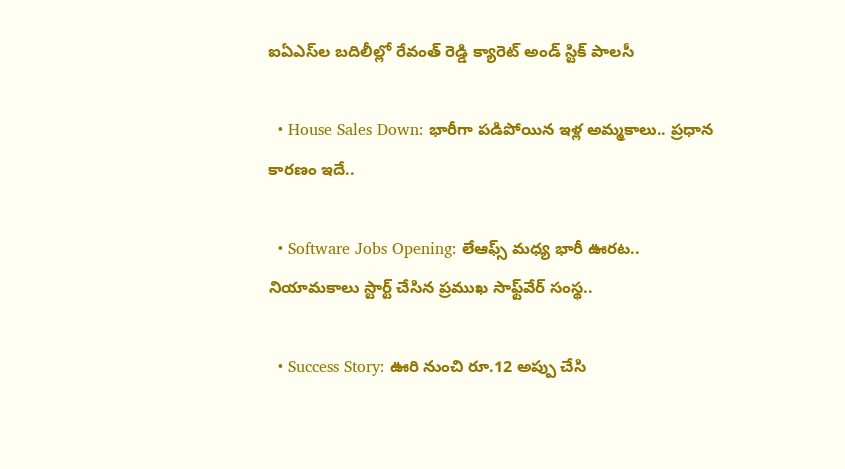ఐఏఎస్‌ల బదిలీల్లో రేవంత్ రెడ్డి క్యారెట్ అండ్ స్టిక్ పాలసీ

  • House Sales Down: భారీగా పడిపోయిన ఇళ్ల అమ్మకాలు.. ప్రధాన కారణం ఇదే..

  • Software Jobs Opening: లేఆఫ్స్ మధ్య భారీ ఊరట.. నియామకాలు స్టార్ట్ చేసిన ప్రముఖ సాఫ్ట్‌వేర్ సంస్థ..

  • Success Story: ఊరి నుంచి రూ.12 అప్పు చేసి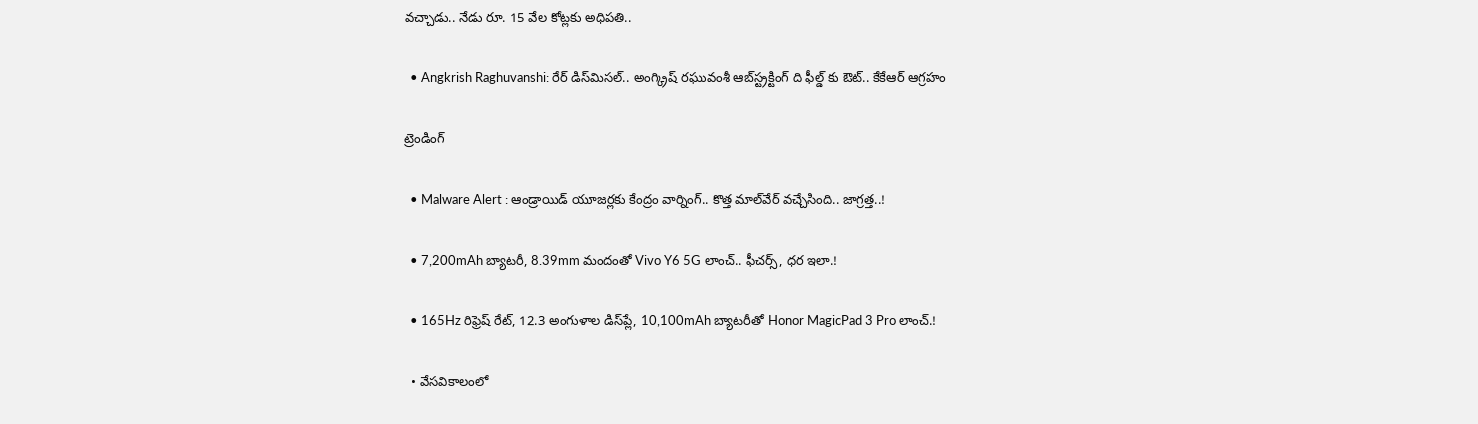వచ్చాడు.. నేడు రూ. 15 వేల కోట్లకు అధిపతి..

  • Angkrish Raghuvanshi: రేర్ డిస్‌మిసల్.. అంగ్క్రిష్ రఘువంశీ ఆబ్‌స్ట్రక్టింగ్ ది ఫీల్డ్ కు ఔట్.. కేకేఆర్ ఆగ్రహం

ట్రెండింగ్‌

  • Malware Alert : ఆండ్రాయిడ్ యూజర్లకు కేంద్రం వార్నింగ్.. కొత్త మాల్‌వేర్ వచ్చేసింది.. జాగ్రత్త..!

  • 7,200mAh బ్యాటరీ, 8.39mm మందంతో Vivo Y6 5G లాంచ్.. ఫీచర్స్, ధర ఇలా.!

  • 165Hz రిఫ్రెష్ రేట్‌, 12.3 అంగుళాల డిస్‌ప్లే, 10,100mAh బ్యాటరీతో Honor MagicPad 3 Pro లాంచ్.!

  • వేసవికాలంలో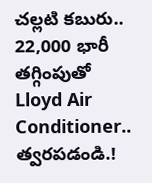చల్లటి కబురు.. 22,000 భారీ తగ్గింపుతో Lloyd Air Conditioner.. త్వరపడండి.!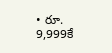• రూ. 9,999కే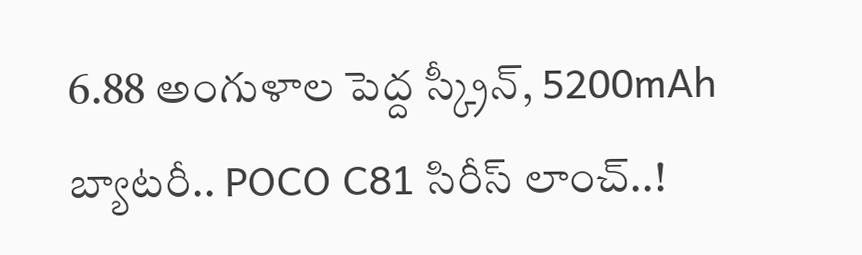6.88 అంగుళాల పెద్ద స్క్రీన్, 5200mAh బ్యాటరీ.. POCO C81 సిరీస్ లాంచ్..!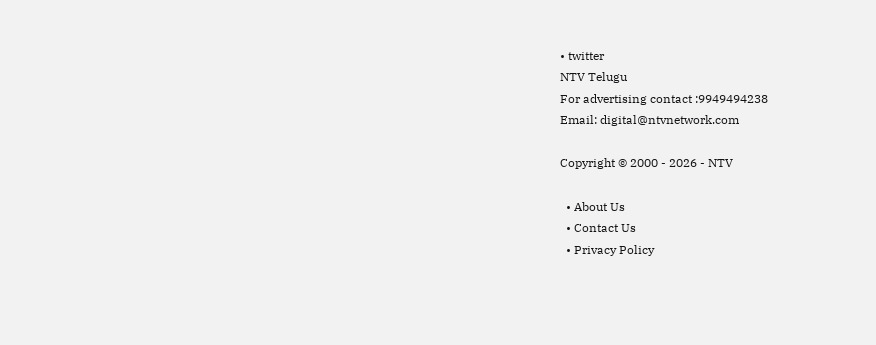• twitter
NTV Telugu
For advertising contact :9949494238
Email: digital@ntvnetwork.com

Copyright © 2000 - 2026 - NTV

  • About Us
  • Contact Us
  • Privacy Policy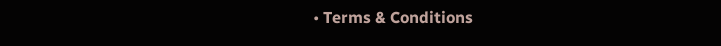• Terms & Conditions